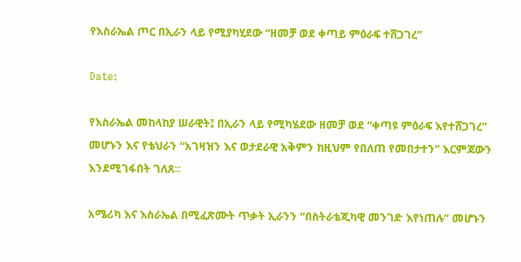የእስራኤል ጦር በኢራን ላይ የሚያካሂደው “ዘመቻ ወደ ቀጣይ ምዕራፍ ተሸጋገረ”

Date:

የእስራኤል መከላከያ ሠራዊት፤ በኢራን ላይ የሚካሄደው ዘመቻ ወደ “ቀጣዩ ምዕራፍ እየተሸጋገረ” መሆኑን እና የቴህራን “አገዛዝን እና ወታደራዊ አቅምን ከዚህም የበለጠ የመበታተን” እርምጃውን እንደሚገፋበት ገለጸ።

አሜሪካ እና እስራኤል በሚፈጽሙት ጥቃት ኢራንን “በስትራቴጂካዊ መንገድ እየነጠሉ” መሆኑን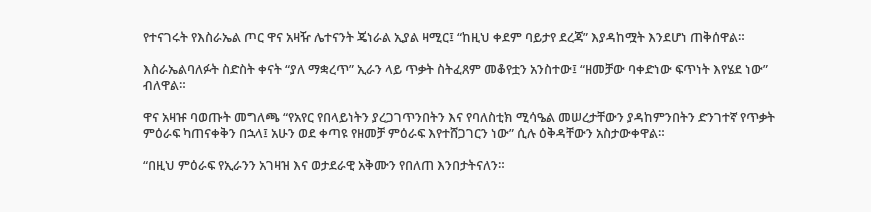የተናገሩት የእስራኤል ጦር ዋና አዛዥ ሌተናንት ጄነራል ኢያል ዛሚር፤ “ከዚህ ቀደም ባይታየ ደረጃ” እያዳከሟት እንደሆነ ጠቅሰዋል።

እስራኤልባለፉት ስድስት ቀናት “ያለ ማቋረጥ” ኢራን ላይ ጥቃት ስትፈጸም መቆየቷን አንስተው፤ “ዘመቻው ባቀድነው ፍጥነት እየሄደ ነው” ብለዋል።

ዋና አዛዡ ባወጡት መግለጫ “የአየር የበላይነትን ያረጋገጥንበትን እና የባለስቲክ ሚሳዔል መሠረታቸውን ያዳከምንበትን ድንገተኛ የጥቃት ምዕራፍ ካጠናቀቅን በኋላ፤ አሁን ወደ ቀጣዩ የዘመቻ ምዕራፍ እየተሸጋገርን ነው” ሲሉ ዕቅዳቸውን አስታውቀዋል።

“በዚህ ምዕራፍ የኢራንን አገዛዝ እና ወታደራዊ አቅሙን የበለጠ እንበታትናለን።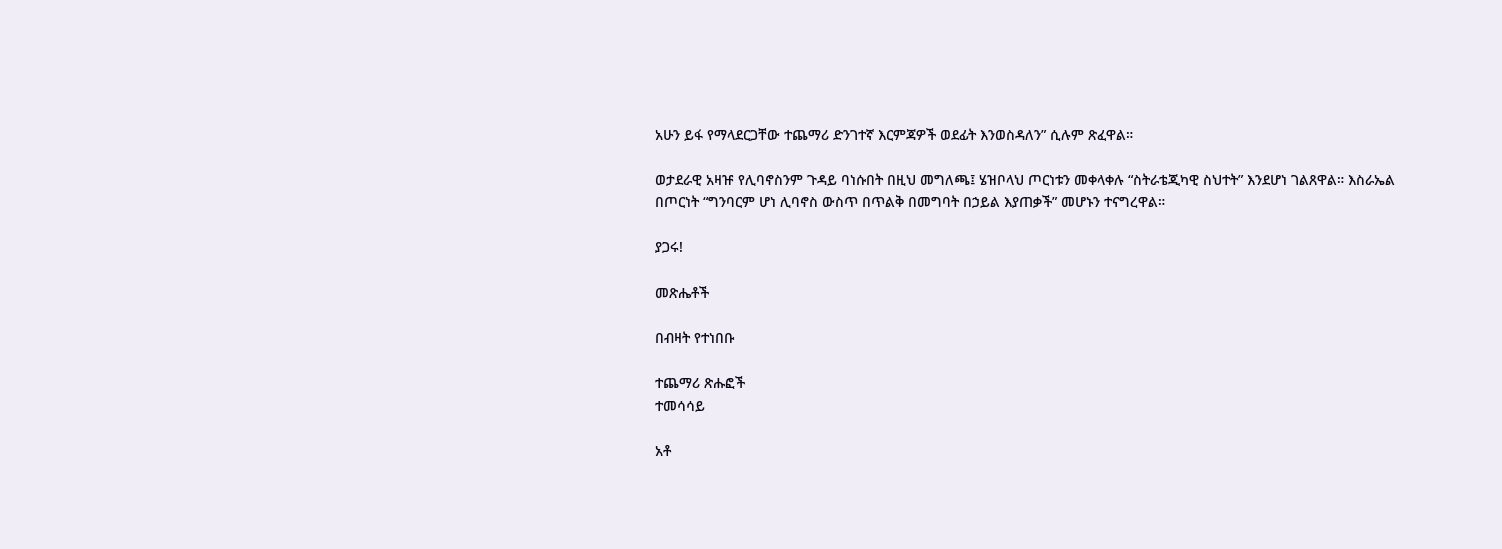አሁን ይፋ የማላደርጋቸው ተጨማሪ ድንገተኛ እርምጃዎች ወደፊት እንወስዳለን” ሲሉም ጽፈዋል።

ወታደራዊ አዛዡ የሊባኖስንም ጉዳይ ባነሱበት በዚህ መግለጫ፤ ሄዝቦላህ ጦርነቱን መቀላቀሉ “ስትራቴጂካዊ ስህተት” እንደሆነ ገልጸዋል። እስራኤል በጦርነት “ግንባርም ሆነ ሊባኖስ ውስጥ በጥልቅ በመግባት በኃይል እያጠቃች” መሆኑን ተናግረዋል።

ያጋሩ!

መጽሔቶች

በብዛት የተነበቡ

ተጨማሪ ጽሑፎች
ተመሳሳይ

አቶ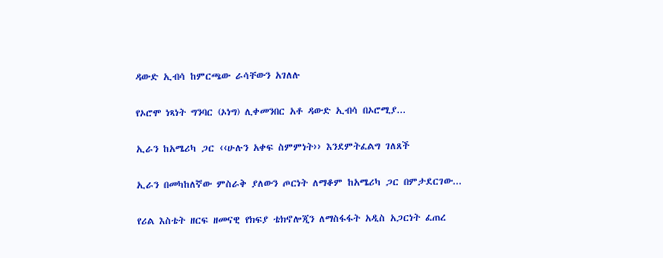ዳውድ ኢብሳ ከምርጫው ራሳቸውን አገለሉ

የኦሮሞ ነጻነት ግንባር (ኦነግ) ሊቀመንበር አቶ ዳውድ ኢብሳ በኦሮሚያ...

ኢራን ከአሜሪካ ጋር ‹‹ሁሉን አቀፍ ስምምነት›› እንደምትፈልግ ገለጸች

ኢራን በመካከለኛው ምስራቅ ያለውን ጦርነት ለማቆም ከአሜሪካ ጋር በምታደርገው...

የሪል እስቴት ዘርፍ ዘመናዊ የክፍያ ቴክኖሎጂን ለማስፋፋት አዲስ አጋርነት ፈጠረ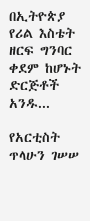በኢትዮጵያ የሪል እስቴት ዘርፍ ግንባር ቀደም ከሆኑት ድርጅቶች አንዱ...

የአርቲስት ጥላሁን ገሠሠ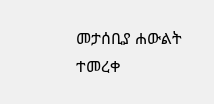መታሰቢያ ሐውልት ተመረቀ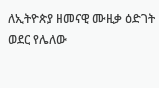ለኢትዮጵያ ዘመናዊ ሙዚቃ ዕድገት ወደር የሌለው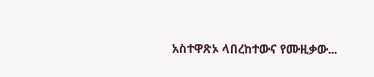አስተዋጽኦ ላበረከተውና የሙዚቃው...